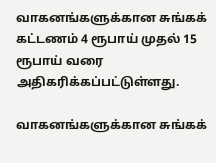வாகனங்களுக்கான சுங்கக் கட்டணம் 4 ரூபாய் முதல் 15 ரூபாய் வரை அதிகரிக்கப்பட்டுள்ளது.

வாகனங்களுக்கான சுங்கக்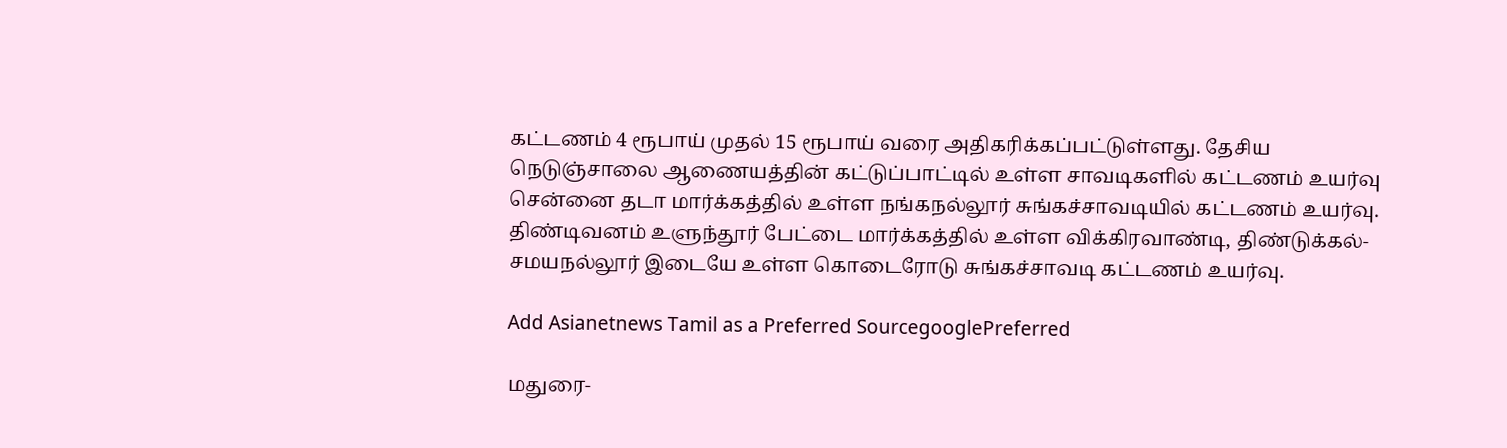கட்டணம் 4 ரூபாய் முதல் 15 ரூபாய் வரை அதிகரிக்கப்பட்டுள்ளது. தேசிய நெடுஞ்சாலை ஆணையத்தின் கட்டுப்பாட்டில் உள்ள சாவடிகளில் கட்டணம் உயர்வு சென்னை தடா மார்க்கத்தில் உள்ள நங்கநல்லூர் சுங்கச்சாவடியில் கட்டணம் உயர்வு. திண்டிவனம் உளுந்தூர் பேட்டை மார்க்கத்தில் உள்ள விக்கிரவாண்டி, திண்டுக்கல்- சமயநல்லூர் இடையே உள்ள கொடைரோடு சுங்கச்சாவடி கட்டணம் உயர்வு.

Add Asianetnews Tamil as a Preferred SourcegooglePreferred

மதுரை-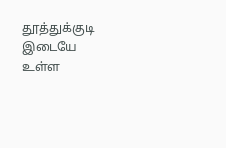தூத்துக்குடி இடையே உள்ள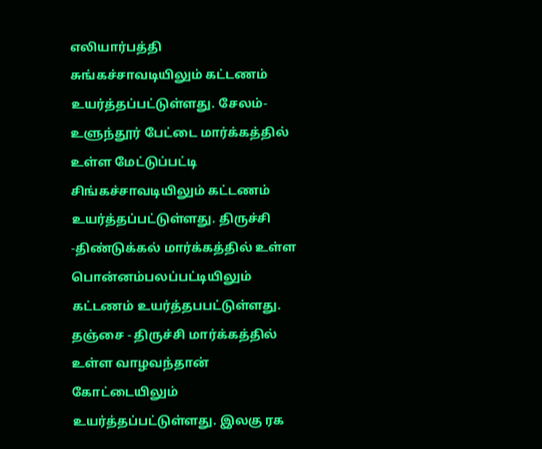எலியார்பத்தி சுங்கச்சாவடியிலும் கட்டணம் உயர்த்தப்பட்டுள்ளது. சேலம்- உளுந்தூர் பேட்டை மார்க்கத்தில் உள்ள மேட்டுப்பட்டி சிங்கச்சாவடியிலும் கட்டணம் உயர்த்தப்பட்டுள்ளது. திருச்சி -திண்டுக்கல் மார்க்கத்தில் உள்ள பொன்னம்பலப்பட்டியிலும் கட்டணம் உயர்த்தபபட்டுள்ளது. தஞ்சை - திருச்சி மார்க்கத்தில் உள்ள வாழவந்தான் கோட்டையிலும் உயர்த்தப்பட்டுள்ளது. இலகு ரக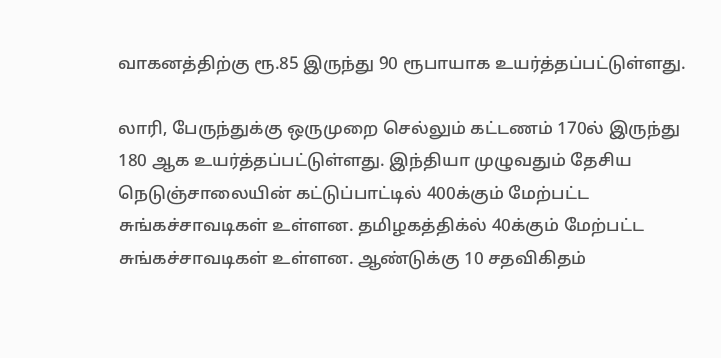வாகனத்திற்கு ரூ.85 இருந்து 90 ரூபாயாக உயர்த்தப்பட்டுள்ளது.

லாரி, பேருந்துக்கு ஒருமுறை செல்லும் கட்டணம் 170ல் இருந்து 180 ஆக உயர்த்தப்பட்டுள்ளது. இந்தியா முழுவதும் தேசிய நெடுஞ்சாலையின் கட்டுப்பாட்டில் 400க்கும் மேற்பட்ட சுங்கச்சாவடிகள் உள்ளன. தமிழகத்திக்ல் 40க்கும் மேற்பட்ட சுங்கச்சாவடிகள் உள்ளன. ஆண்டுக்கு 10 சதவிகிதம்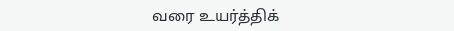வரை உயர்த்திக்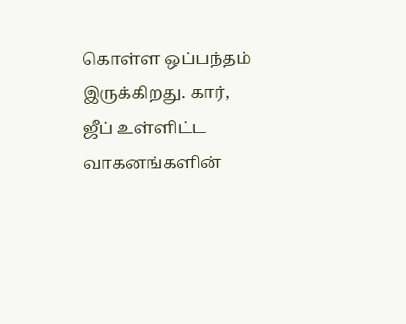கொள்ள ஒப்பந்தம் இருக்கிறது. கார், ஜீப் உள்ளிட்ட வாகனங்களின்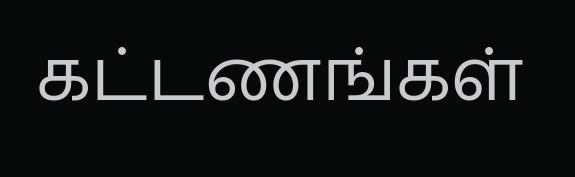கட்டணங்கள்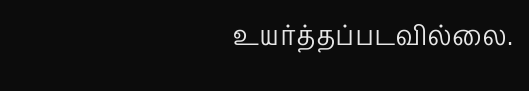உயர்த்தப்படவில்லை.